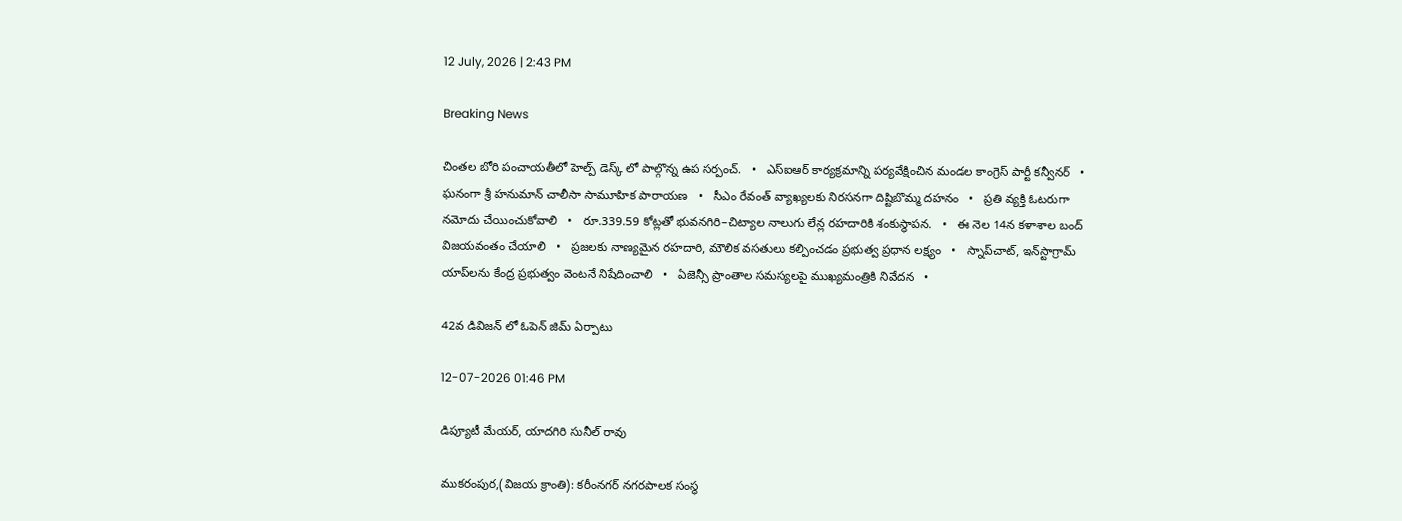12 July, 2026 | 2:43 PM

Breaking News

చింతల బోరి పంచాయతీలో హెల్ప్ డెస్క్ లో పాల్గొన్న ఉప సర్పంచ్.   •   ఎస్ఐఆర్ కార్యక్రమాన్ని పర్యవేక్షించిన మండల కాంగ్రెస్ పార్టీ కన్వీనర్   •   ఘనంగా శ్రీ హనుమాన్ చాలీసా సామూహిక పారాయణ   •   సీఎం రేవంత్ వ్యాఖ్యలకు నిరసనగా దిష్టిబొమ్మ దహనం   •   ప్రతి వ్యక్తి ఓటరుగా నమోదు చేయించుకోవాలి   •   రూ.339.59 కోట్లతో భువనగిరి–చిట్యాల నాలుగు లేన్ల రహదారికి శంకుస్థాపన.   •   ఈ నెల 14న కళాశాల బంద్ విజయవంతం చేయాలి   •   ప్రజలకు నాణ్యమైన రహదారి, మౌలిక వసతులు కల్పించడం ప్రభుత్వ ప్రధాన లక్ష్యం   •   స్నాప్‌చాట్, ఇన్‌స్టాగ్రామ్ యాప్‌లను కేంద్ర ప్రభుత్వం వెంటనే నిషేదించాలి   •   ఏజెన్సీ ప్రాంతాల సమస్యలపై ముఖ్యమంత్రికి నివేదన   •

42వ డివిజన్‌ లో ఓపెన్ జిమ్ ఏర్పాటు

12-07-2026 01:46 PM

డిప్యూటీ మేయర్, యాదగిరి సునీల్ రావు

ముకరంపుర,(విజయ క్రాంతి): కరీంనగర్ నగరపాలక సంస్థ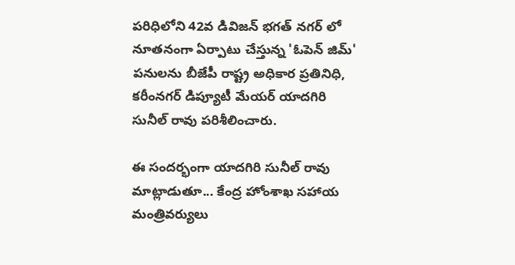పరిధిలోని 42వ డివిజన్‌ భగత్ నగర్ లో నూతనంగా ఏర్పాటు చేస్తున్న 'ఓపెన్ జిమ్' పనులను బీజేపీ రాష్ట్ర అధికార ప్రతినిధి, కరీంనగర్ డిప్యూటీ మేయర్ యాదగిరి సునీల్ రావు పరిశీలించారు.

ఈ సందర్భంగా యాదగిరి సునీల్ రావు మాట్లాడుతూ... కేంద్ర హోంశాఖ సహాయ మంత్రివర్యులు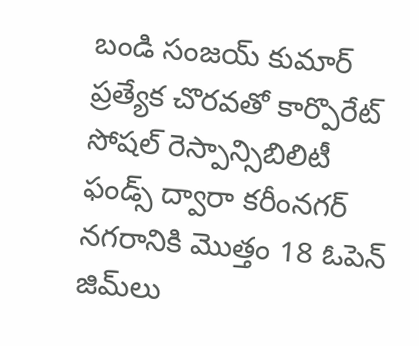బండి సంజయ్ కుమార్ ప్రత్యేక చొరవతో కార్పొరేట్ సోషల్ రెస్పాన్సిబిలిటీ ఫండ్స్ ద్వారా కరీంనగర్ నగరానికి మొత్తం 18 ఓపెన్ జిమ్‌లు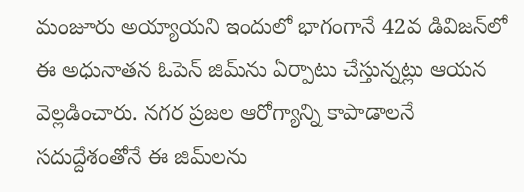మంజూరు అయ్యాయని ఇందులో భాగంగానే 42వ డివిజన్‌లో ఈ అధునాతన ఓపెన్ జిమ్‌ను ఏర్పాటు చేస్తున్నట్లు ఆయన వెల్లడించారు. నగర ప్రజల ఆరోగ్యాన్ని కాపాడాలనే సదుద్దేశంతోనే ఈ జిమ్‌లను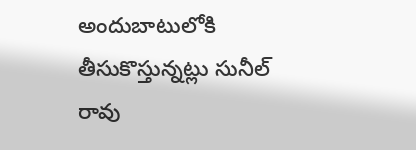అందుబాటులోకి తీసుకొస్తున్నట్లు సునీల్ రావు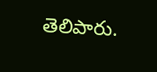తెలిపారు.